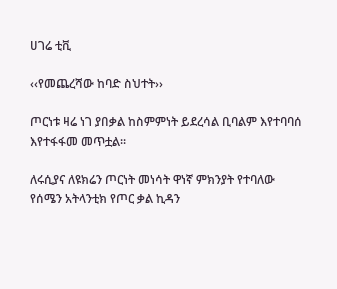ሀገሬ ቲቪ

‹‹የመጨረሻው ከባድ ስህተት››

ጦርነቱ ዛሬ ነገ ያበቃል ከስምምነት ይደረሳል ቢባልም እየተባባሰ እየተፋፋመ መጥቷል፡፡

ለሩሲያና ለዩክሬን ጦርነት መነሳት ዋነኛ ምክንያት የተባለው የሰሜን አትላንቲክ የጦር ቃል ኪዳን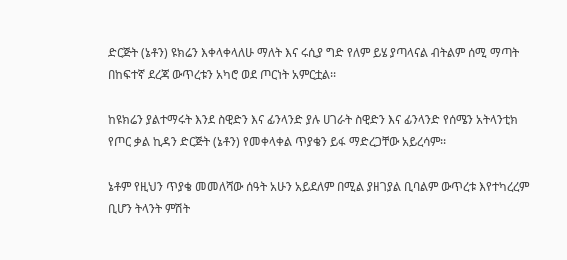ድርጅት (ኔቶን) ዩክሬን እቀላቀላለሁ ማለት እና ሩሲያ ግድ የለም ይሄ ያጣላናል ብትልም ሰሚ ማጣት በከፍተኛ ደረጃ ውጥረቱን አካሮ ወደ ጦርነት አምርቷል፡፡

ከዩክሬን ያልተማሩት እንደ ስዊድን እና ፊንላንድ ያሉ ሀገራት ስዊድን እና ፊንላንድ የሰሜን አትላንቲክ የጦር ቃል ኪዳን ድርጅት (ኔቶን) የመቀላቀል ጥያቄን ይፋ ማድረጋቸው አይረሳም፡፡

ኔቶም የዚህን ጥያቄ መመለሻው ሰዓት አሁን አይደለም በሚል ያዘገያል ቢባልም ውጥረቱ እየተካረረም ቢሆን ትላንት ምሽት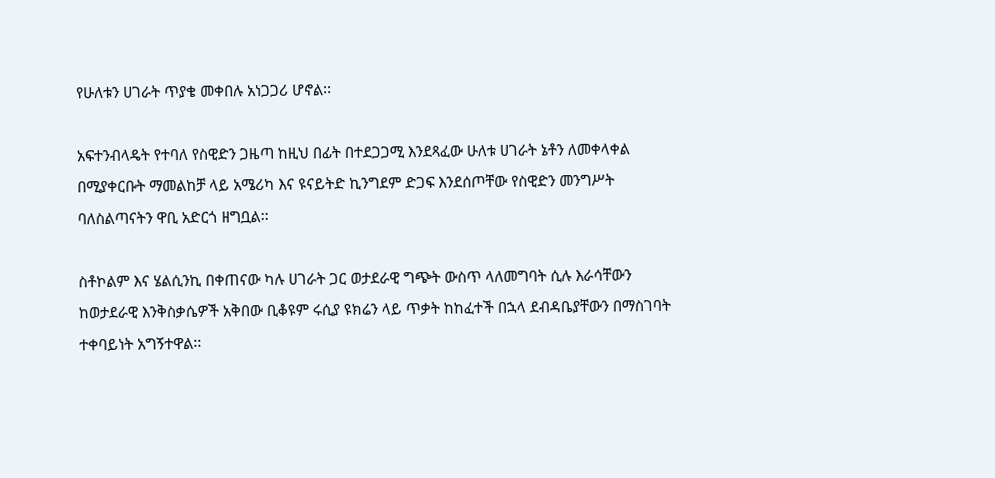የሁለቱን ሀገራት ጥያቄ መቀበሉ አነጋጋሪ ሆኖል፡፡

አፍተንብላዴት የተባለ የስዊድን ጋዜጣ ከዚህ በፊት በተደጋጋሚ እንደጻፈው ሁለቱ ሀገራት ኔቶን ለመቀላቀል በሚያቀርቡት ማመልከቻ ላይ አሜሪካ እና ዩናይትድ ኪንግደም ድጋፍ እንደሰጦቸው የስዊድን መንግሥት ባለስልጣናትን ዋቢ አድርጎ ዘግቧል፡፡

ስቶኮልም እና ሄልሲንኪ በቀጠናው ካሉ ሀገራት ጋር ወታደራዊ ግጭት ውስጥ ላለመግባት ሲሉ እራሳቸውን ከወታደራዊ እንቅስቃሴዎች አቅበው ቢቆዩም ሩሲያ ዩክሬን ላይ ጥቃት ከከፈተች በኋላ ደብዳቤያቸውን በማስገባት ተቀባይነት አግኝተዋል፡፡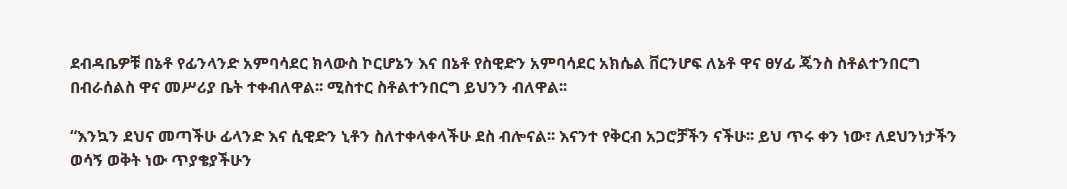ደብዳቤዎቹ በኔቶ የፊንላንድ አምባሳደር ክላውስ ኮርሆኔን እና በኔቶ የስዊድን አምባሳደር አክሴል ቨርንሆፍ ለኔቶ ዋና ፀሃፊ ጄንስ ስቶልተንበርግ በብራሰልስ ዋና መሥሪያ ቤት ተቀብለዋል፡፡ ሚስተር ስቶልተንበርግ ይህንን ብለዋል፡፡

“እንኳን ደህና መጣችሁ ፊላንድ እና ሲዊድን ኒቶን ስለተቀላቀላችሁ ደስ ብሎናል፡፡ እናንተ የቅርብ አጋሮቻችን ናችሁ፡፡ ይህ ጥሩ ቀን ነው፣ ለደህንነታችን ወሳኝ ወቅት ነው ጥያቄያችሁን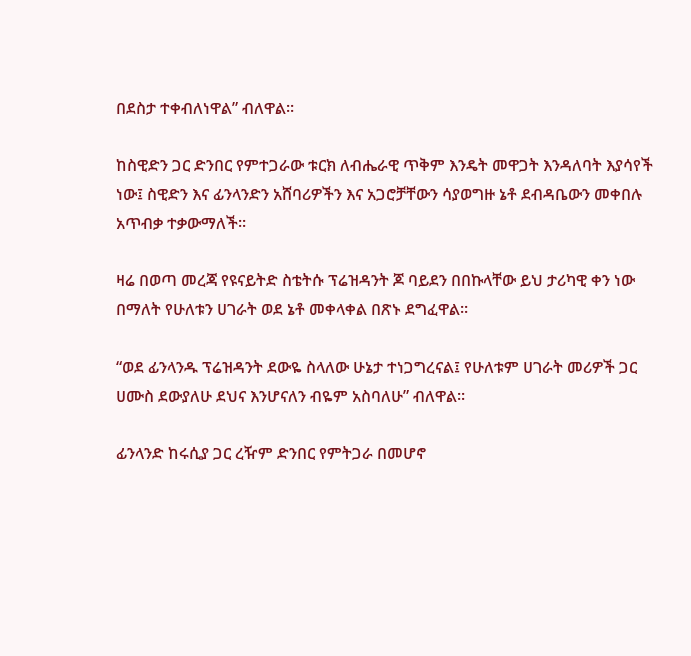በደስታ ተቀብለነዋል” ብለዋል፡፡

ከስዊድን ጋር ድንበር የምተጋራው ቱርክ ለብሔራዊ ጥቅም እንዴት መዋጋት እንዳለባት እያሳየች ነው፤ ስዊድን እና ፊንላንድን አሸባሪዎችን እና አጋሮቻቸውን ሳያወግዙ ኔቶ ደብዳቤውን መቀበሉ አጥብቃ ተቃውማለች፡፡

ዛሬ በወጣ መረጃ የዩናይትድ ስቴትሱ ፕሬዝዳንት ጆ ባይደን በበኩላቸው ይህ ታሪካዊ ቀን ነው በማለት የሁለቱን ሀገራት ወደ ኔቶ መቀላቀል በጽኑ ደግፈዋል፡፡

“ወደ ፊንላንዱ ፕሬዝዳንት ደውዬ ስላለው ሁኔታ ተነጋግረናል፤ የሁለቱም ሀገራት መሪዎች ጋር ሀሙስ ደውያለሁ ደህና እንሆናለን ብዬም አስባለሁ” ብለዋል፡፡

ፊንላንድ ከሩሲያ ጋር ረዥም ድንበር የምትጋራ በመሆኖ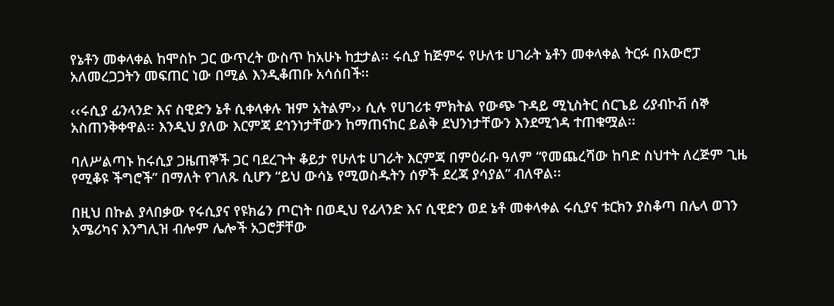የኔቶን መቀላቀል ከሞስኮ ጋር ውጥረት ውስጥ ከአሁኑ ከቷታል፡፡ ሩሲያ ከጅምሩ የሁለቱ ሀገራት ኔቶን መቀላቀል ትርፉ በአውሮፓ አለመረጋጋትን መፍጠር ነው በሚል እንዲቆጠቡ አሳሰበች፡፡

‹‹ሩሲያ ፊንላንድ እና ስዊድን ኔቶ ሲቀላቀሉ ዝም አትልም›› ሲሉ የሀገሪቱ ምክትል የውጭ ጉዳይ ሚኒስትር ሰርጌይ ሪያብኮቭ ሰኞ አስጠንቅቀዋል፡፡ እንዲህ ያለው እርምጃ ደኅንነታቸውን ከማጠናከር ይልቅ ደህንነታቸውን እንደሚጎዳ ተጠቁሟል፡፡

ባለሥልጣኑ ከሩሲያ ጋዜጠኞች ጋር ባደረጉት ቆይታ የሁለቱ ሀገራት እርምጃ በምዕራቡ ዓለም “የመጨረሻው ከባድ ስህተት ለረጅም ጊዜ የሚቆዩ ችግሮች” በማለት የገለጹ ሲሆን “ይህ ውሳኔ የሚወስዱትን ሰዎች ደረጃ ያሳያል” ብለዋል፡፡

በዚህ በኩል ያላበቃው የሩሲያና የዩክሬን ጦርነት በወዲህ የፊላንድ እና ሲዊድን ወደ ኔቶ መቀላቀል ሩሲያና ቱርክን ያስቆጣ በሌላ ወገን አሜሪካና እንግሊዝ ብሎም ሌሎች አጋሮቻቸው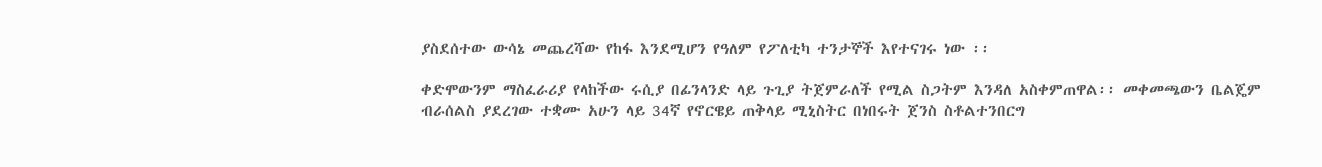ያስደሰተው ውሳኔ መጨረሻው የከፋ እንደሚሆን የዓለም የፖለቲካ ተንታኞች እየተናገሩ ነው ፡፡

ቀድሞውንም ማስፈራሪያ የላከችው ሩሲያ በፊንላንድ ላይ ጉጊያ ትጀምራለች የሚል ስጋትም እንዳለ አስቀምጠዋል፡፡ መቀመጫውን ቤልጄም ብራሰልስ ያደረገው ተቋሙ አሁን ላይ 34ኛ የኖርዌይ ጠቅላይ ሚኒስትር በነበሩት ጀንስ ስቶልተንበርግ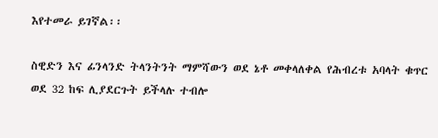እየተመራ ይገኛል፡፡

ስዊድን እና ፊንላንድ ትላንትንት ማምሻውን ወደ ኔቶ መቀላለቀል የሕብረቱ አባላት ቁጥር ወደ 32 ከፍ ሊያደርጉት ይችላሉ ተብሎ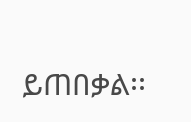ይጠበቃል፡፡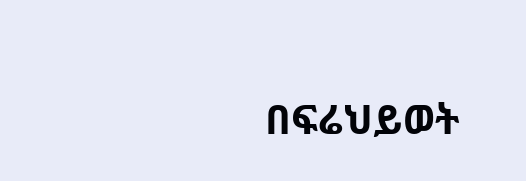በፍሬህይወት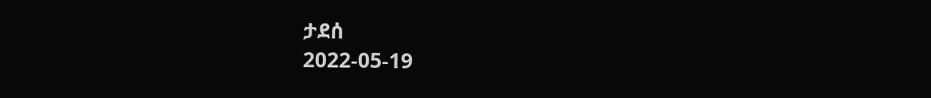ታደሰ
2022-05-19